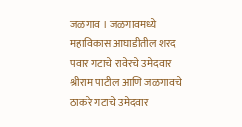जळगाव । जळगावमध्ये महाविकास आघाडीतील शरद पवार गटाचे रावेरचे उमेदवार श्रीराम पाटील आणि जळगावचे ठाकरे गटाचे उमेदवार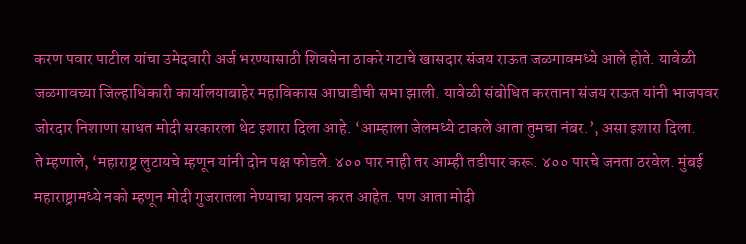करण पवार पाटील यांचा उमेदवारी अर्ज भरण्यासाठी शिवसेना ठाकरे गटाचे खासदार संजय राऊत जळगावमध्ये आले होते. यावेळी जळगावच्या जिल्हाधिकारी कार्यालयाबाहेर महाविकास आघाडीची सभा झाली. यावेळी संबोधित करताना संजय राऊत यांनी भाजपवर जोरदार निशाणा साधत मोदी सरकारला थेट इशारा दिला आहे. ‘आम्हाला जेलमध्ये टाकले आता तुमचा नंबर.’, असा इशारा दिला.
ते म्हणाले, ‘महाराष्ट्र लुटायचे म्हणून यांनी दोन पक्ष फोडले. ४०० पार नाही तर आम्ही तडीपार करू. ४०० पारचे जनता ठरवेल. मुंबई महाराष्ट्रामध्ये नको म्हणून मोदी गुजरातला नेण्याचा प्रयत्न करत आहेत. पण आता मोदी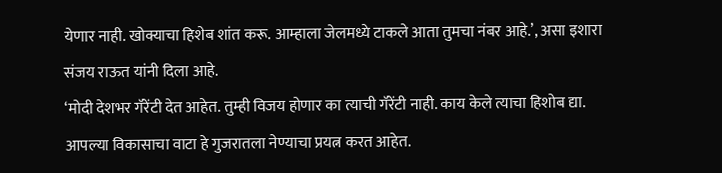येणार नाही. खोक्याचा हिशेब शांत करू. आम्हाला जेलमध्ये टाकले आता तुमचा नंबर आहे.’, असा इशारा संजय राऊत यांनी दिला आहे.
‘मोदी देशभर गॅरेंटी देत आहेत. तुम्ही विजय होणार का त्याची गॅरेंटी नाही. काय केले त्याचा हिशोब द्या. आपल्या विकासाचा वाटा हे गुजरातला नेण्याचा प्रयत्न करत आहेत.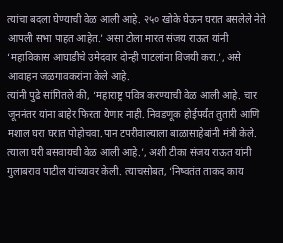त्यांचा बदला घेण्याची वेळ आली आहे. २५० खोके घेऊन घरात बसलेले नेते आपली सभा पाहत आहेत.’ असा टोला मारत संजय राऊत यांनी ‘महाविकास आघाडीचे उमेदवार दोन्ही पाटलांना विजयी करा.’, असे आवाहन जळगावकरांना केले आहे.
त्यांनी पुढे सांगितले की, ‘महाराष्ट्र पवित्र करण्याची वेळ आली आहे. चार जूननंतर यांना बाहेर फिरता येणार नाही. निवडणूक होईपर्यंत तुतारी आणि मशाल घरा घरात पोहोचवा.पान टपरीवाल्याला बाळासाहेबांनी मंत्री केले. त्याला घरी बसवायची वेळ आली आहे.’, अशी टीका संजय राऊत यांनी गुलाबराव पाटील यांच्यावर केली. त्याचसोबत, ‘निष्वतंत ताकद काय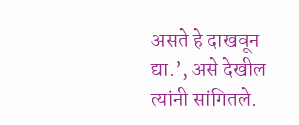असते हे दाखवून द्या.’, असे देखील त्यांनी सांगितले.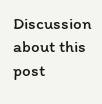Discussion about this post